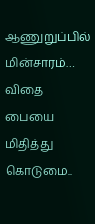ஆணுறுப்பில் மின்சாரம்… விதை பையை மிதித்து கொடுமை..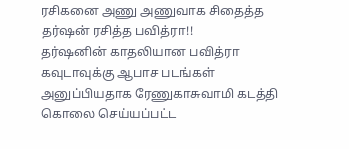ரசிகனை அணு அணுவாக சிதைத்த தர்ஷன் ரசித்த பவித்ரா!!
தர்ஷனின் காதலியான பவித்ரா கவுடாவுக்கு ஆபாச படங்கள் அனுப்பியதாக ரேணுகாசுவாமி கடத்தி கொலை செய்யப்பட்ட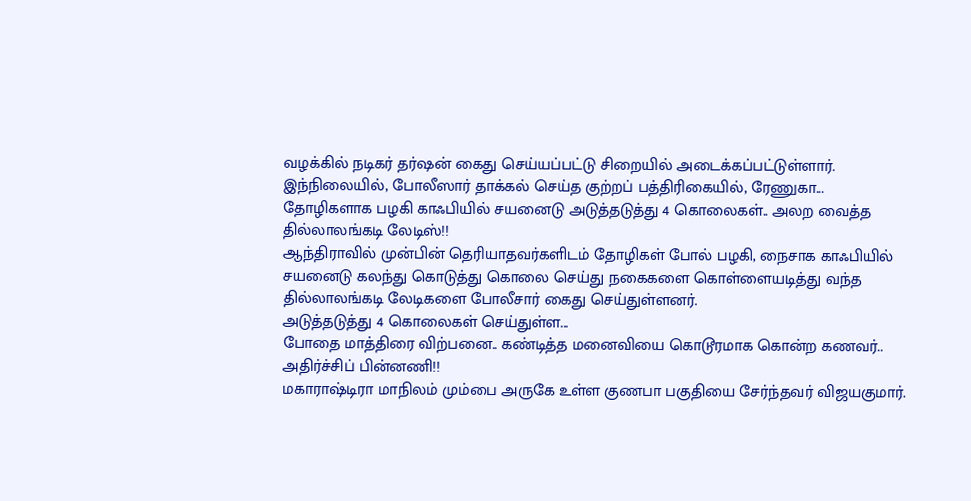வழக்கில் நடிகர் தர்ஷன் கைது செய்யப்பட்டு சிறையில் அடைக்கப்பட்டுள்ளார்.
இந்நிலையில், போலீஸார் தாக்கல் செய்த குற்றப் பத்திரிகையில், ரேணுகா...
தோழிகளாக பழகி காஃபியில் சயனைடு அடுத்தடுத்து 4 கொலைகள்.. அலற வைத்த தில்லாலங்கடி லேடிஸ்!!
ஆந்திராவில் முன்பின் தெரியாதவர்களிடம் தோழிகள் போல் பழகி, நைசாக காஃபியில் சயனைடு கலந்து கொடுத்து கொலை செய்து நகைகளை கொள்ளையடித்து வந்த தில்லாலங்கடி லேடிகளை போலீசார் கைது செய்துள்ளனர்.
அடுத்தடுத்து 4 கொலைகள் செய்துள்ள...
போதை மாத்திரை விற்பனை.. கண்டித்த மனைவியை கொடூரமாக கொன்ற கணவர்.. அதிர்ச்சிப் பின்னணி!!
மகாராஷ்டிரா மாநிலம் மும்பை அருகே உள்ள குணபா பகுதியை சேர்ந்தவர் விஜயகுமார்.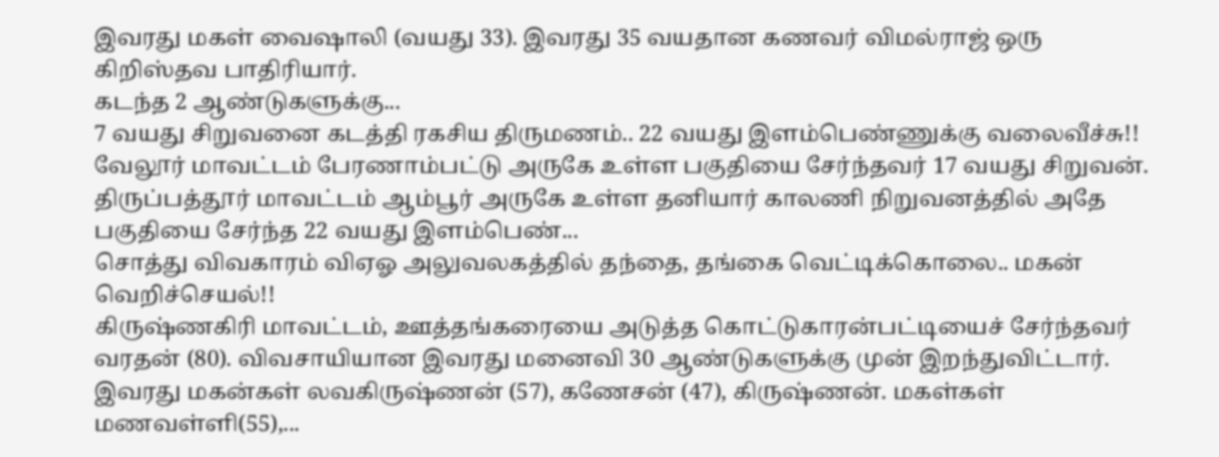இவரது மகள் வைஷாலி (வயது 33). இவரது 35 வயதான கணவர் விமல்ராஜ் ஒரு கிறிஸ்தவ பாதிரியார்.
கடந்த 2 ஆண்டுகளுக்கு...
7 வயது சிறுவனை கடத்தி ரகசிய திருமணம்.. 22 வயது இளம்பெண்ணுக்கு வலைவீச்சு!!
வேலூர் மாவட்டம் பேரணாம்பட்டு அருகே உள்ள பகுதியை சேர்ந்தவர் 17 வயது சிறுவன். திருப்பத்தூர் மாவட்டம் ஆம்பூர் அருகே உள்ள தனியார் காலணி நிறுவனத்தில் அதே பகுதியை சேர்ந்த 22 வயது இளம்பெண்...
சொத்து விவகாரம் விஏஓ அலுவலகத்தில் தந்தை, தங்கை வெட்டிக்கொலை.. மகன் வெறிச்செயல்!!
கிருஷ்ணகிரி மாவட்டம், ஊத்தங்கரையை அடுத்த கொட்டுகாரன்பட்டியைச் சேர்ந்தவர் வரதன் (80). விவசாயியான இவரது மனைவி 30 ஆண்டுகளுக்கு முன் இறந்துவிட்டார். இவரது மகன்கள் லவகிருஷ்ணன் (57), கணேசன் (47), கிருஷ்ணன். மகள்கள் மணவள்ளி(55),...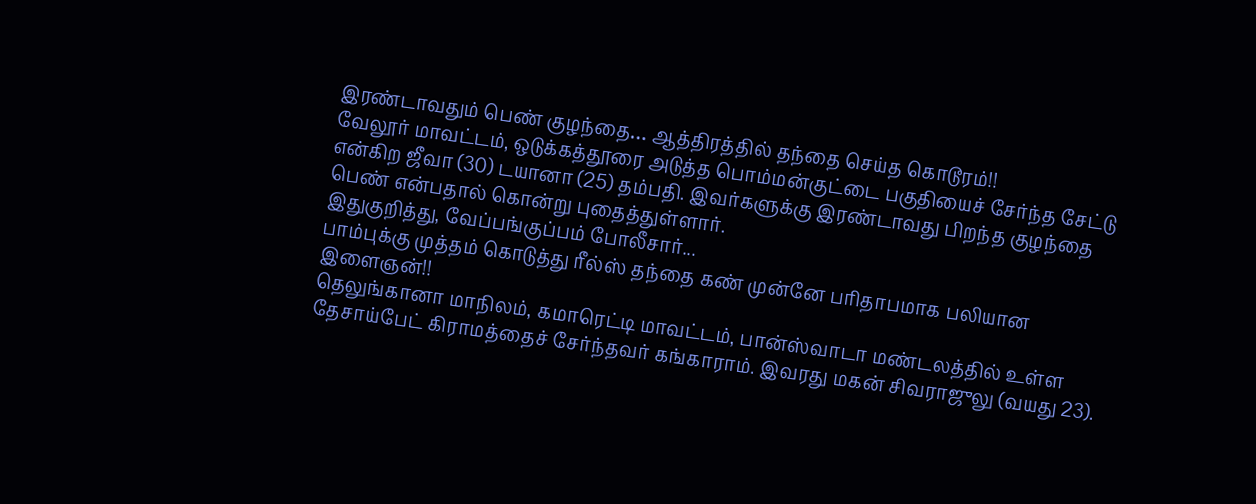இரண்டாவதும் பெண் குழந்தை… ஆத்திரத்தில் தந்தை செய்த கொடூரம்!!
வேலூர் மாவட்டம், ஒடுக்கத்தூரை அடுத்த பொம்மன்குட்டை பகுதியைச் சேர்ந்த சேட்டு என்கிற ஜீவா (30) டயானா (25) தம்பதி. இவர்களுக்கு இரண்டாவது பிறந்த குழந்தை பெண் என்பதால் கொன்று புதைத்துள்ளார்.
இதுகுறித்து, வேப்பங்குப்பம் போலீசார்...
பாம்புக்கு முத்தம் கொடுத்து ரீல்ஸ் தந்தை கண் முன்னே பரிதாபமாக பலியான இளைஞன்!!
தெலுங்கானா மாநிலம், கமாரெட்டி மாவட்டம், பான்ஸ்வாடா மண்டலத்தில் உள்ள தேசாய்பேட் கிராமத்தைச் சேர்ந்தவர் கங்காராம். இவரது மகன் சிவராஜுலு (வயது 23).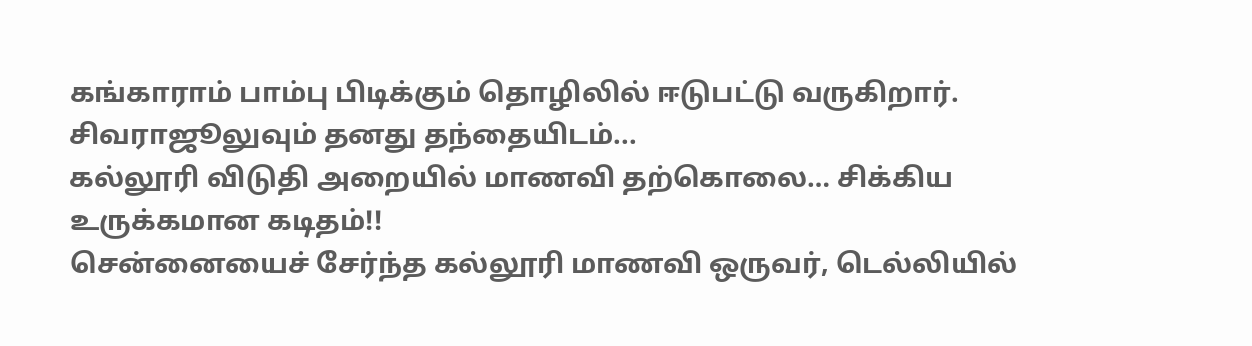கங்காராம் பாம்பு பிடிக்கும் தொழிலில் ஈடுபட்டு வருகிறார்.
சிவராஜூலுவும் தனது தந்தையிடம்...
கல்லூரி விடுதி அறையில் மாணவி தற்கொலை… சிக்கிய உருக்கமான கடிதம்!!
சென்னையைச் சேர்ந்த கல்லூரி மாணவி ஒருவர், டெல்லியில்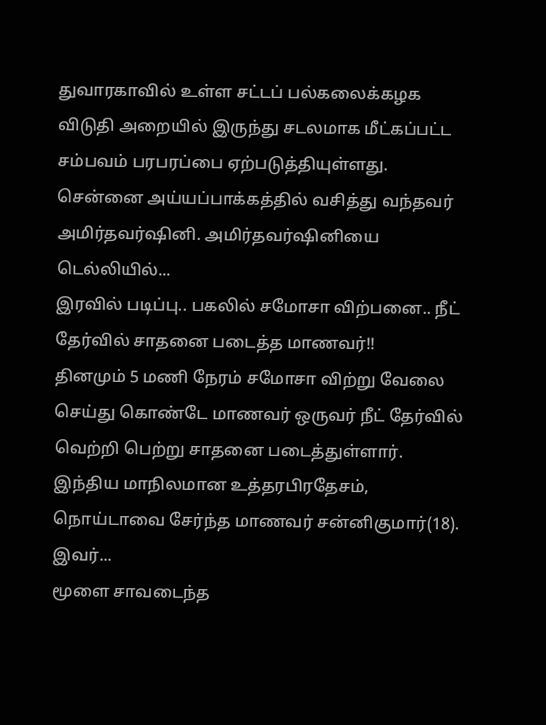துவாரகாவில் உள்ள சட்டப் பல்கலைக்கழக விடுதி அறையில் இருந்து சடலமாக மீட்கப்பட்ட சம்பவம் பரபரப்பை ஏற்படுத்தியுள்ளது.
சென்னை அய்யப்பாக்கத்தில் வசித்து வந்தவர் அமிர்தவர்ஷினி. அமிர்தவர்ஷினியை டெல்லியில்...
இரவில் படிப்பு.. பகலில் சமோசா விற்பனை.. நீட் தேர்வில் சாதனை படைத்த மாணவர்!!
தினமும் 5 மணி நேரம் சமோசா விற்று வேலை செய்து கொண்டே மாணவர் ஒருவர் நீட் தேர்வில் வெற்றி பெற்று சாதனை படைத்துள்ளார்.
இந்திய மாநிலமான உத்தரபிரதேசம், நொய்டாவை சேர்ந்த மாணவர் சன்னிகுமார்(18). இவர்...
மூளை சாவடைந்த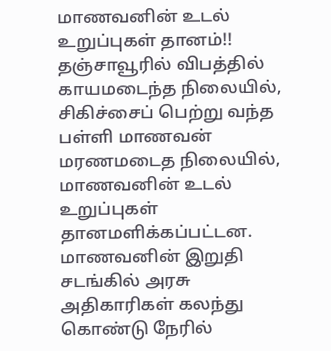மாணவனின் உடல் உறுப்புகள் தானம்!!
தஞ்சாவூரில் விபத்தில் காயமடைந்த நிலையில், சிகிச்சைப் பெற்று வந்த பள்ளி மாணவன் மரணமடைத நிலையில், மாணவனின் உடல் உறுப்புகள் தானமளிக்கப்பட்டன. மாணவனின் இறுதி சடங்கில் அரசு அதிகாரிகள் கலந்து கொண்டு நேரில்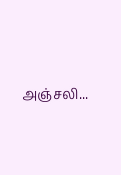அஞ்சலி...